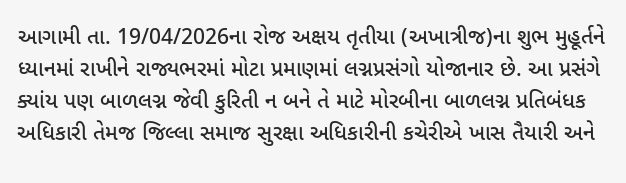આગામી તા. 19/04/2026ના રોજ અક્ષય તૃતીયા (અખાત્રીજ)ના શુભ મુહૂર્તને ધ્યાનમાં રાખીને રાજ્યભરમાં મોટા પ્રમાણમાં લગ્નપ્રસંગો યોજાનાર છે. આ પ્રસંગે ક્યાંય પણ બાળલગ્ન જેવી કુરિતી ન બને તે માટે મોરબીના બાળલગ્ન પ્રતિબંધક અધિકારી તેમજ જિલ્લા સમાજ સુરક્ષા અધિકારીની કચેરીએ ખાસ તૈયારી અને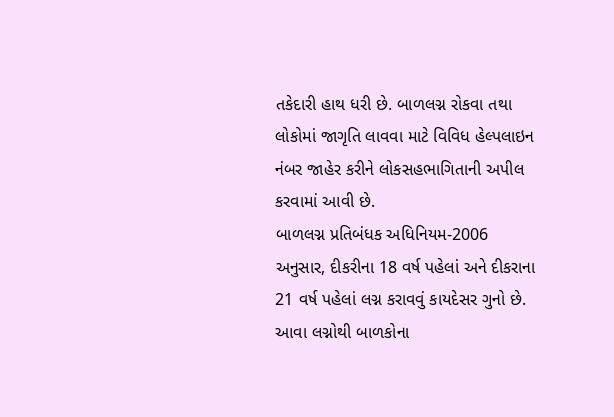તકેદારી હાથ ધરી છે. બાળલગ્ન રોકવા તથા લોકોમાં જાગૃતિ લાવવા માટે વિવિધ હેલ્પલાઇન નંબર જાહેર કરીને લોકસહભાગિતાની અપીલ કરવામાં આવી છે.
બાળલગ્ન પ્રતિબંધક અધિનિયમ-2006 અનુસાર, દીકરીના 18 વર્ષ પહેલાં અને દીકરાના 21 વર્ષ પહેલાં લગ્ન કરાવવું કાયદેસર ગુનો છે. આવા લગ્નોથી બાળકોના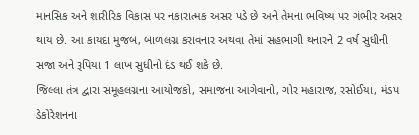માનસિક અને શારીરિક વિકાસ પર નકારાત્મક અસર પડે છે અને તેમના ભવિષ્ય પર ગંભીર અસર થાય છે. આ કાયદા મુજબ, બાળલગ્ન કરાવનાર અથવા તેમાં સહભાગી થનારને 2 વર્ષ સુધીની સજા અને રૂપિયા 1 લાખ સુધીનો દંડ થઈ શકે છે.
જિલ્લા તંત્ર દ્વારા સમૂહલગ્નના આયોજકો, સમાજના આગેવાનો, ગોર મહારાજ, રસોઈયા, મંડપ ડેકોરેશનના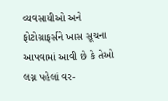વ્યવસાયીઓ અને ફોટોગ્રાફર્સને ખાસ સૂચના આપવામાં આવી છે કે તેઓ લગ્ન પહેલાં વર-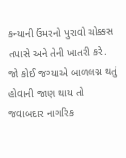કન્યાની ઉંમરનો પુરાવો ચોક્કસ તપાસે અને તેની ખાતરી કરે. જો કોઈ જગ્યાએ બાળલગ્ન થતું હોવાની જાણ થાય તો જવાબદાર નાગરિક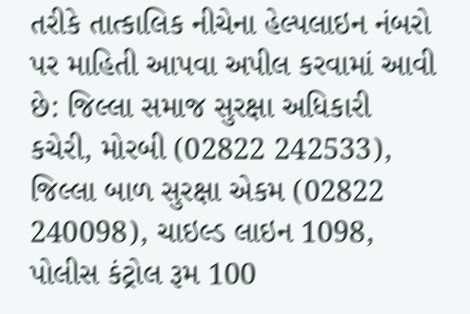તરીકે તાત્કાલિક નીચેના હેલ્પલાઇન નંબરો પર માહિતી આપવા અપીલ કરવામાં આવી છે: જિલ્લા સમાજ સુરક્ષા અધિકારી કચેરી, મોરબી (02822 242533), જિલ્લા બાળ સુરક્ષા એકમ (02822 240098), ચાઇલ્ડ લાઇન 1098, પોલીસ કંટ્રોલ રૂમ 100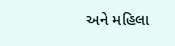અને મહિલા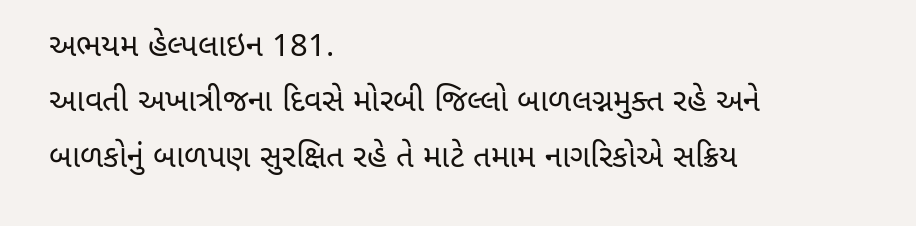અભયમ હેલ્પલાઇન 181.
આવતી અખાત્રીજના દિવસે મોરબી જિલ્લો બાળલગ્નમુક્ત રહે અને બાળકોનું બાળપણ સુરક્ષિત રહે તે માટે તમામ નાગરિકોએ સક્રિય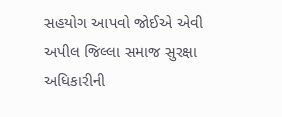સહયોગ આપવો જોઈએ એવી અપીલ જિલ્લા સમાજ સુરક્ષા અધિકારીની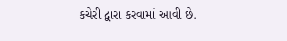કચેરી દ્વારા કરવામાં આવી છે.